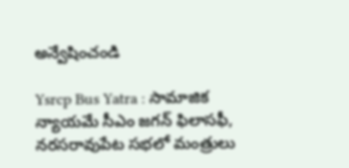అన్వేషించండి

Ysrcp Bus Yatra : సామాజిక న్యాయమే సీఎం జగన్ ఫిలాసఫీ, నరసరావుపేట సభలో మంత్రులు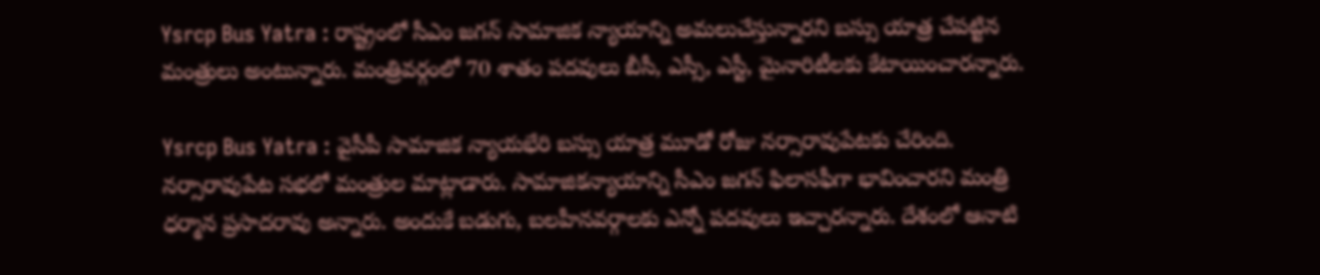Ysrcp Bus Yatra : రాష్ట్రంలో సీఎం జగన్ సామాజిక న్యాయాన్ని అమలుచేస్తున్నారని బస్సు యాత్ర చేపట్టిన మంత్రులు అంటున్నారు. మంత్రివర్గంలో 70 శాతం పదవులు బీసీ, ఎస్సీ, ఎస్టీ, మైనారిటీలకు కేటాయించారన్నారు.

Ysrcp Bus Yatra : వైసీపీ సామాజిక న్యాయభేరి బస్సు యాత్ర మూడో రోజు నర్సారావుపేటకు చేరింది. నర్సారావుపేట సభలో మంత్రుల మాట్లాడారు. సామాజికన్యాయాన్ని సీఎం జగన్ ఫిలాసఫీగా భావించారని మంత్రి ధర్మాన ప్రసాదరావు అన్నారు. అందుకే బడుగు, బలహీనవర్గాలకు ఎన్నో పదవులు ఇచ్చారన్నారు. దేశంలో ఆనాటి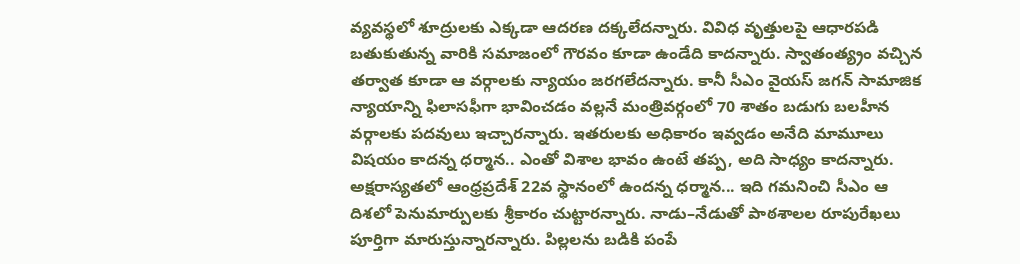వ్యవస్థలో శూద్రులకు ఎక్కడా ఆదరణ దక్కలేదన్నారు. వివిధ వృత్తులపై ఆధారపడి బతుకుతున్న వారికి సమాజంలో గౌరవం కూడా ఉండేది కాదన్నారు. స్వాతంత్య్రం వచ్చిన తర్వాత కూడా ఆ వర్గాలకు న్యాయం జరగలేదన్నారు. కానీ సీఎం వైయస్‌ జగన్‌ సామాజిక న్యాయాన్ని ఫిలాసఫీగా భావించడం వల్లనే మంత్రివర్గంలో 70 శాతం బడుగు బలహీన వర్గాలకు పదవులు ఇచ్చారన్నారు. ఇతరులకు అధికారం ఇవ్వడం అనేది మామూలు విషయం కాదన్న ధర్మాన.. ఎంతో విశాల భావం ఉంటే తప్ప, అది సాధ్యం కాదన్నారు. అక్షరాస్యతలో ఆంధ్రప్రదేశ్‌ 22వ స్థానంలో ఉందన్న ధర్మాన... ఇది గమనించి సీఎం ఆ దిశలో పెనుమార్పులకు శ్రీకారం చుట్టారన్నారు. నాడు–నేడుతో పాఠశాలల రూపురేఖలు పూర్తిగా మారుస్తున్నారన్నారు. పిల్లలను బడికి పంపే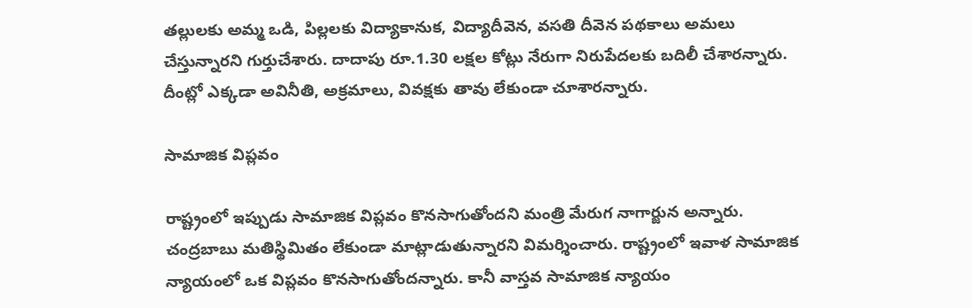తల్లులకు అమ్మ ఒడి, పిల్లలకు విద్యాకానుక, విద్యాదీవెన, వసతి దీవెన పథకాలు అమలు చేస్తున్నారని గుర్తుచేశారు. దాదాపు రూ.1.30 లక్షల కోట్లు నేరుగా నిరుపేదలకు బదిలీ చేశారన్నారు. దీంట్లో ఎక్కడా అవినీతి, అక్రమాలు, వివక్షకు తావు లేకుండా చూశారన్నారు.

సామాజిక విప్లవం

రాష్ట్రంలో ఇప్పుడు సామాజిక విప్లవం కొనసాగుతోందని మంత్రి మేరుగ నాగార్జున అన్నారు. చంద్రబాబు మతిస్థిమితం లేకుండా మాట్లాడుతున్నారని విమర్శించారు. రాష్ట్రంలో ఇవాళ సామాజిక న్యాయంలో ఒక విప్లవం కొనసాగుతోందన్నారు. కానీ వాస్తవ సామాజిక న్యాయం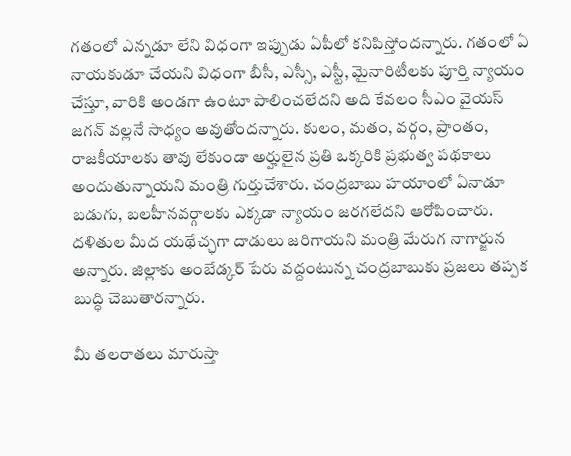గతంలో ఎన్నడూ లేని విధంగా ఇప్పుడు ఏపీలో కనిపిస్తోందన్నారు. గతంలో ఏ నాయకుడూ చేయని విధంగా బీసీ, ఎస్సీ, ఎస్టీ, మైనారిటీలకు పూర్తి న్యాయం చేస్తూ, వారికి అండగా ఉంటూ పాలించలేదని అది కేవలం సీఎం వైయస్‌ జగన్‌ వల్లనే సాధ్యం అవుతోందన్నారు. కులం, మతం, వర్గం, ప్రాంతం, రాజకీయాలకు తావు లేకుండా అర్హులైన ప్రతి ఒక్కరికి ప్రభుత్వ పథకాలు అందుతున్నాయని మంత్రి గుర్తుచేశారు. చంద్రబాబు హయాంలో ఏనాడూ బడుగు, బలహీనవర్గాలకు ఎక్కడా న్యాయం జరగలేదని ఆరోపించారు. దళితుల మీద యథేచ్ఛగా దాడులు జరిగాయని మంత్రి మేరుగ నాగార్జున అన్నారు. జిల్లాకు అంబేడ్కర్‌ పేరు వద్దంటున్న చంద్రబాబుకు ప్రజలు తప్పక బుద్ధి చెబుతారన్నారు.

మీ తలరాతలు మారుస్తా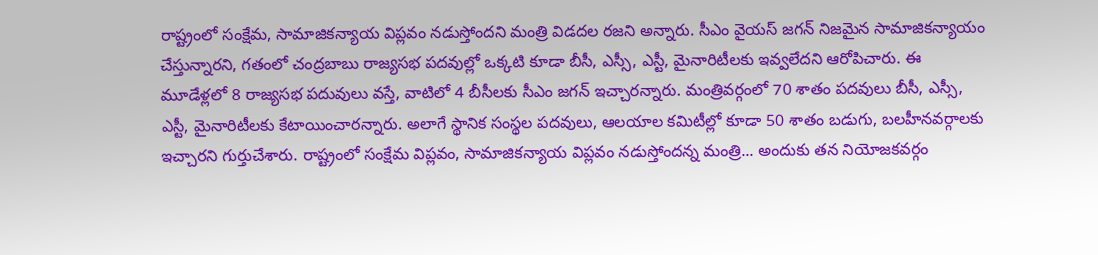రాష్ట్రంలో సంక్షేమ, సామాజికన్యాయ విప్లవం నడుస్తోందని మంత్రి విడదల రజని అన్నారు. సీఎం వైయస్‌ జగన్‌ నిజమైన సామాజికన్యాయం చేస్తున్నారని, గతంలో చంద్రబాబు రాజ్యసభ పదవుల్లో ఒక్కటి కూడా బీసీ, ఎస్సీ, ఎస్టీ, మైనారిటీలకు ఇవ్వలేదని ఆరోపిచారు. ఈ మూడేళ్లలో 8 రాజ్యసభ పదువులు వస్తే, వాటిలో 4 బీసీలకు సీఎం జగన్ ఇచ్చారన్నారు. మంత్రివర్గంలో 70 శాతం పదవులు బీసీ, ఎస్సీ, ఎస్టీ, మైనారిటీలకు కేటాయించారన్నారు. అలాగే స్థానిక సంస్థల పదవులు, ఆలయాల కమిటీల్లో కూడా 50 శాతం బడుగు, బలహీనవర్గాలకు ఇచ్చారని గుర్తుచేశారు. రాష్ట్రంలో సంక్షేమ విప్లవం, సామాజికన్యాయ విప్లవం నడుస్తోందన్న మంత్రి... అందుకు తన నియోజకవర్గం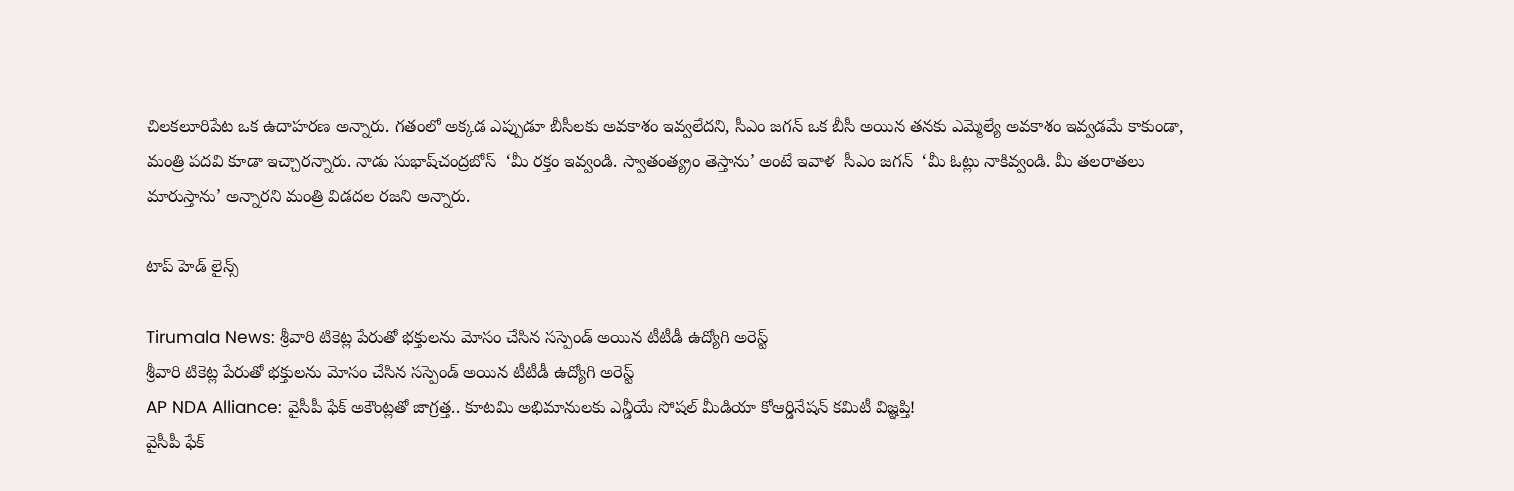చిలకలూరిపేట ఒక ఉదాహరణ అన్నారు. గతంలో అక్కడ ఎప్పుడూ బీసీలకు అవకాశం ఇవ్వలేదని, సీఎం జగన్ ఒక బీసీ అయిన తనకు ఎమ్మెల్యే అవకాశం ఇవ్వడమే కాకుండా, మంత్రి పదవి కూడా ఇచ్చారన్నారు. నాడు సుభాష్‌చంద్రబోస్‌  ‘మీ రక్తం ఇవ్వండి. స్వాతంత్య్రం తెస్తాను’ అంటే ఇవాళ  సీఎం జగన్‌  ‘మీ ఓట్లు నాకివ్వండి. మీ తలరాతలు మారుస్తాను’ అన్నారని మంత్రి విడదల రజని అన్నారు.

టాప్ హెడ్ లైన్స్

Tirumala News: శ్రీవారి టికెట్ల పేరుతో భక్తులను మోసం చేసిన సస్పెండ్‌ అయిన టీటీడీ ఉద్యోగి అరెస్ట్
శ్రీవారి టికెట్ల పేరుతో భక్తులను మోసం చేసిన సస్పెండ్‌ అయిన టీటీడీ ఉద్యోగి అరెస్ట్
AP NDA Alliance: వైసీపీ ఫేక్ అకౌంట్లతో జాగ్రత్త.. కూటమి అభిమానులకు ఎన్డీయే సోషల్ మీడియా కోఆర్డినేషన్ కమిటీ విజ్ఞప్తి!
వైసీపీ ఫేక్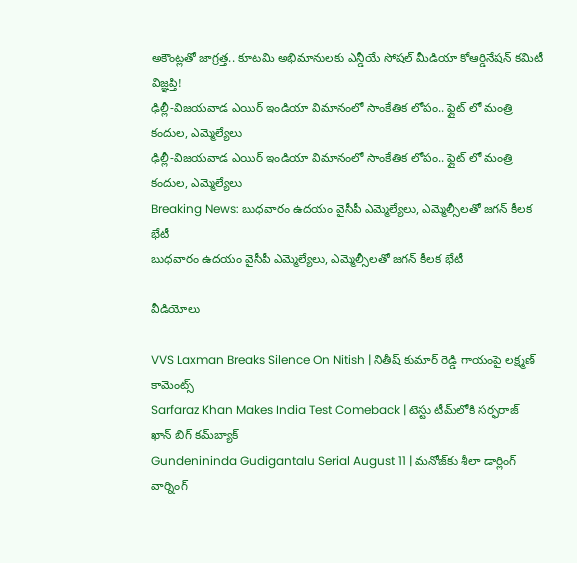అకౌంట్లతో జాగ్రత్త.. కూటమి అభిమానులకు ఎన్డీయే సోషల్ మీడియా కోఆర్డినేషన్ కమిటీ విజ్ఞప్తి!
ఢిల్లీ-విజయవాడ ఎయిర్ ఇండియా విమానంలో సాంకేతిక లోపం.. ఫ్లైట్ లో మంత్రి కందుల, ఎమ్మెల్యేలు
ఢిల్లీ-విజయవాడ ఎయిర్ ఇండియా విమానంలో సాంకేతిక లోపం.. ఫ్లైట్ లో మంత్రి కందుల, ఎమ్మెల్యేలు
Breaking News: బుధవారం ఉదయం వైసీపీ ఎమ్మెల్యేలు, ఎమ్మెల్సీలతో జగన్ కీలక భేటీ
బుధవారం ఉదయం వైసీపీ ఎమ్మెల్యేలు, ఎమ్మెల్సీలతో జగన్ కీలక భేటీ

వీడియోలు

VVS Laxman Breaks Silence On Nitish | నితీష్ కుమార్ రెడ్డి గాయంపై లక్ష్మణ్ కామెంట్స్
Sarfaraz Khan Makes India Test Comeback | టెస్టు టీమ్‌లోకి సర్ఫరాజ్ ఖాన్ బిగ్ కమ్‌బ్యాక్
Gundenininda Gudigantalu Serial August 11 | మనోజ్‌కు శీలా డార్లింగ్ వార్నింగ్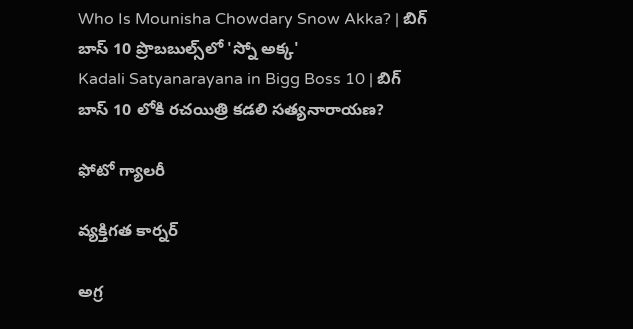Who Is Mounisha Chowdary Snow Akka? | బిగ్ బాస్ 10 ప్రొబబుల్స్‌లో 'స్నో అక్క'
Kadali Satyanarayana in Bigg Boss 10 | బిగ్ బాస్ 10 లోకి రచయిత్రి కడలి సత్యనారాయణ?

ఫోటో గ్యాలరీ

వ్యక్తిగత కార్నర్

అగ్ర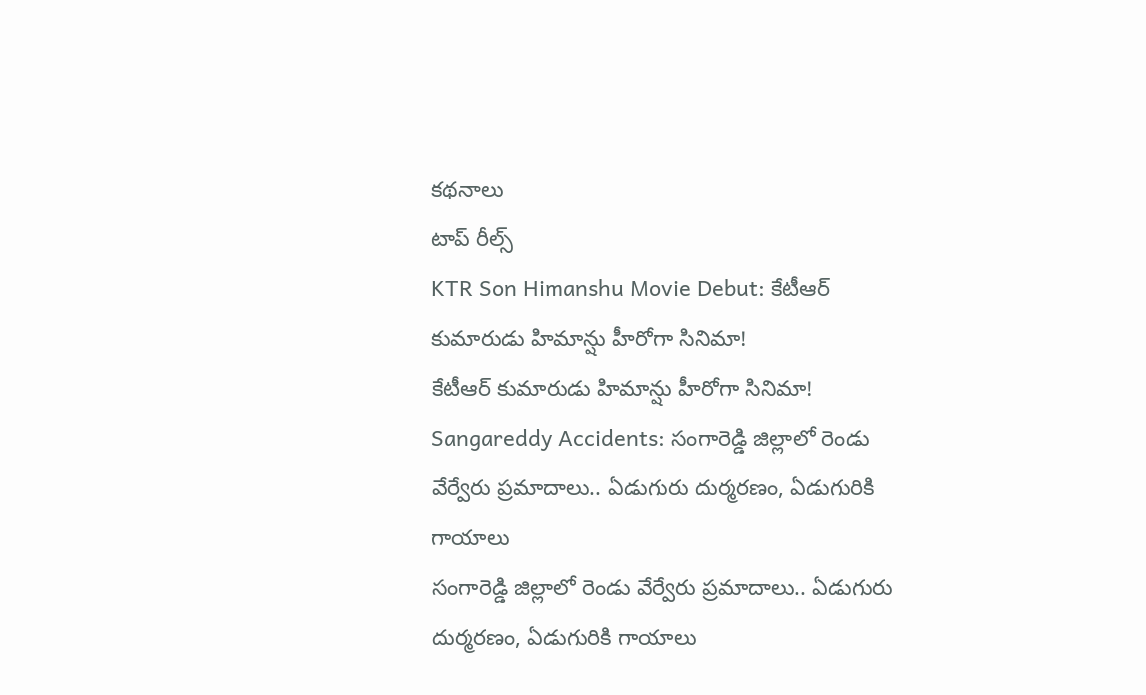కథనాలు
టాప్ రీల్స్
KTR Son Himanshu Movie Debut: కేటీఆర్ కుమారుడు హిమాన్షు హీరోగా సినిమా!
కేటీఆర్ కుమారుడు హిమాన్షు హీరోగా సినిమా!
Sangareddy Accidents: సంగారెడ్డి జిల్లాలో రెండు వేర్వేరు ప్రమాదాలు.. ఏడుగురు దుర్మరణం, ఏడుగురికి గాయాలు
సంగారెడ్డి జిల్లాలో రెండు వేర్వేరు ప్రమాదాలు.. ఏడుగురు దుర్మరణం, ఏడుగురికి గాయాలు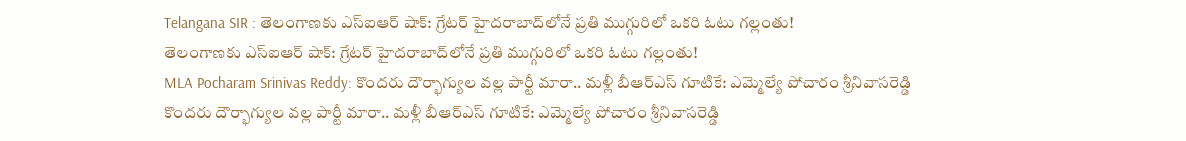Telangana SIR : తెలంగాణకు ఎస్ఐఆర్ షాక్: గ్రేటర్ హైదరాబాద్‌లోనే ప్రతి ముగ్గురిలో ఒకరి ఓటు గల్లంతు!
తెలంగాణకు ఎస్ఐఆర్ షాక్: గ్రేటర్ హైదరాబాద్‌లోనే ప్రతి ముగ్గురిలో ఒకరి ఓటు గల్లంతు!
MLA Pocharam Srinivas Reddy: కొందరు దౌర్భాగ్యుల వల్ల పార్టీ మారా.. మళ్లీ బీఆర్ఎస్‌ గూటికే: ఎమ్మెల్యే పోచారం శ్రీనివాసరెడ్డి
కొందరు దౌర్భాగ్యుల వల్ల పార్టీ మారా.. మళ్లీ బీఆర్ఎస్‌ గూటికే: ఎమ్మెల్యే పోచారం శ్రీనివాసరెడ్డి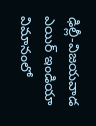ఢిల్లీ-విజయవాడ ఎయిర్ ఇండియా విమానంలో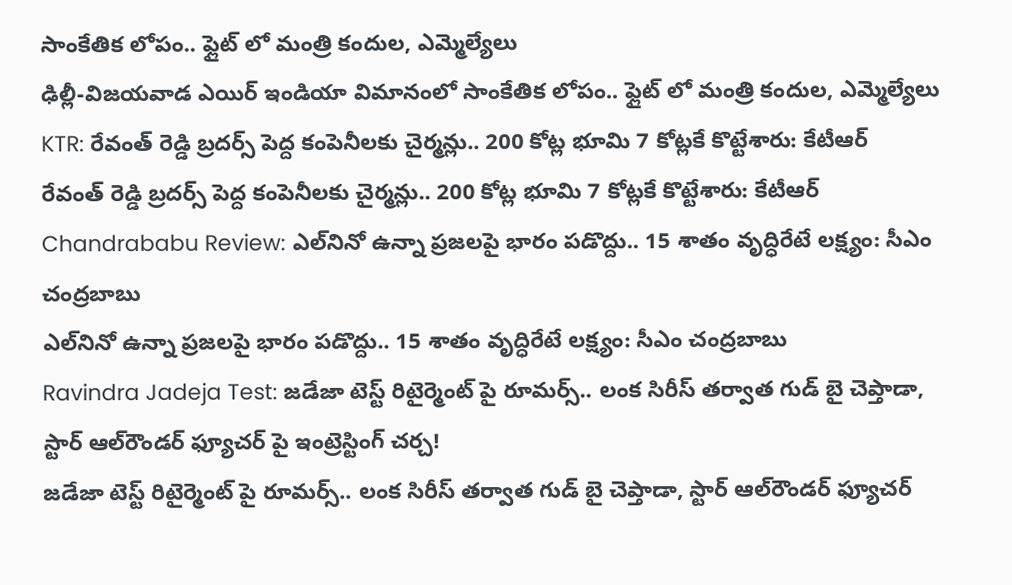సాంకేతిక లోపం.. ఫ్లైట్ లో మంత్రి కందుల, ఎమ్మెల్యేలు
ఢిల్లీ-విజయవాడ ఎయిర్ ఇండియా విమానంలో సాంకేతిక లోపం.. ఫ్లైట్ లో మంత్రి కందుల, ఎమ్మెల్యేలు
KTR: రేవంత్ రెడ్డి బ్రదర్స్ పెద్ద కంపెనీలకు చైర్మన్లు.. 200 కోట్ల భూమి 7 కోట్లకే కొట్టేశారు: కేటీఆర్
రేవంత్ రెడ్డి బ్రదర్స్ పెద్ద కంపెనీలకు చైర్మన్లు.. 200 కోట్ల భూమి 7 కోట్లకే కొట్టేశారు: కేటీఆర్
Chandrababu Review: ఎల్‌నినో ఉన్నా ప్రజలపై భారం పడొద్దు.. 15 శాతం వృద్ధిరేటే లక్ష్యం: సీఎం చంద్రబాబు
ఎల్‌నినో ఉన్నా ప్రజలపై భారం పడొద్దు.. 15 శాతం వృద్ధిరేటే లక్ష్యం: సీఎం చంద్రబాబు
Ravindra Jadeja Test: జడేజా టెస్ట్ రిటైర్మెంట్ పై రూమర్స్.. లంక సిరీస్ తర్వాత గుడ్ బై చెప్తాడా, స్టార్ ఆల్‌రౌండర్ ఫ్యూచర్ పై ఇంట్రెస్టింగ్ చ‌ర్చ‌!
జడేజా టెస్ట్ రిటైర్మెంట్ పై రూమర్స్.. లంక సిరీస్ తర్వాత గుడ్ బై చెప్తాడా, స్టార్ ఆల్‌రౌండర్ ఫ్యూచర్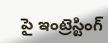పై ఇంట్రెస్టింగ్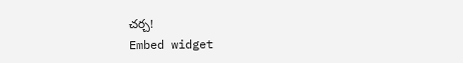చ‌ర్చ‌!
Embed widget